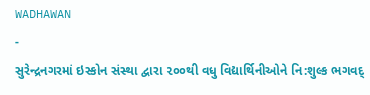WADHAWAN
-
સુરેન્દ્રનગરમાં ઇસ્કોન સંસ્થા દ્વારા ૨૦૦થી વધુ વિદ્યાર્થિનીઓને નિ:શુલ્ક ભગવદ્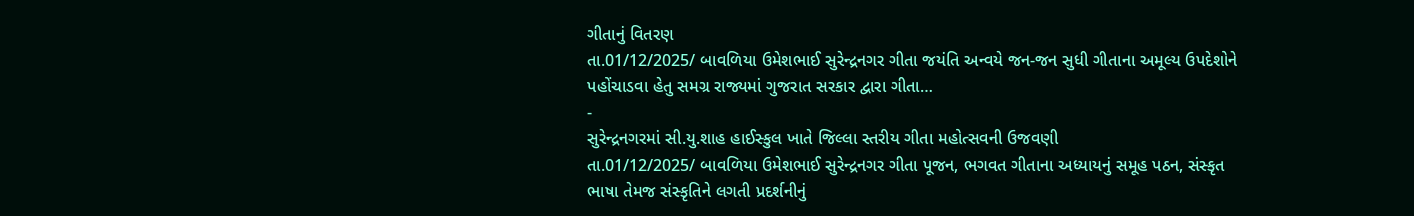ગીતાનું વિતરણ
તા.01/12/2025/ બાવળિયા ઉમેશભાઈ સુરેન્દ્રનગર ગીતા જયંતિ અન્વયે જન-જન સુધી ગીતાના અમૂલ્ય ઉપદેશોને પહોંચાડવા હેતુ સમગ્ર રાજ્યમાં ગુજરાત સરકાર દ્વારા ગીતા…
-
સુરેન્દ્રનગરમાં સી.યુ.શાહ હાઈસ્કુલ ખાતે જિલ્લા સ્તરીય ગીતા મહોત્સવની ઉજવણી
તા.01/12/2025/ બાવળિયા ઉમેશભાઈ સુરેન્દ્રનગર ગીતા પૂજન, ભગવત ગીતાના અધ્યાયનું સમૂહ પઠન, સંસ્કૃત ભાષા તેમજ સંસ્કૃતિને લગતી પ્રદર્શનીનું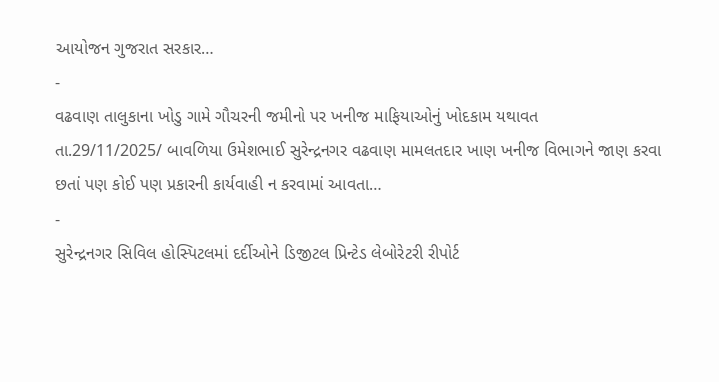આયોજન ગુજરાત સરકાર…
-
વઢવાણ તાલુકાના ખોડુ ગામે ગૌચરની જમીનો પર ખનીજ માફિયાઓનું ખોદકામ યથાવત
તા.29/11/2025/ બાવળિયા ઉમેશભાઈ સુરેન્દ્રનગર વઢવાણ મામલતદાર ખાણ ખનીજ વિભાગને જાણ કરવા છતાં પણ કોઈ પણ પ્રકારની કાર્યવાહી ન કરવામાં આવતા…
-
સુરેન્દ્રનગર સિવિલ હોસ્પિટલમાં દર્દીઓને ડિજીટલ પ્રિન્ટેડ લેબોરેટરી રીપોર્ટ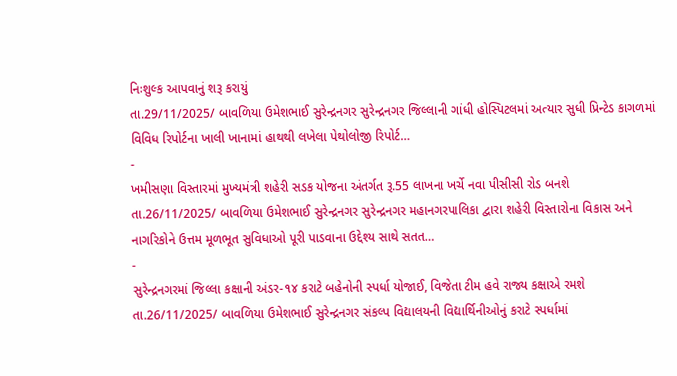નિઃશુલ્ક આપવાનું શરૂ કરાયું
તા.29/11/2025/ બાવળિયા ઉમેશભાઈ સુરેન્દ્રનગર સુરેન્દ્રનગર જિલ્લાની ગાંધી હોસ્પિટલમાં અત્યાર સુધી પ્રિન્ટેડ કાગળમાં વિવિધ રિપોર્ટના ખાલી ખાનામાં હાથથી લખેલા પેથોલોજી રિપોર્ટ…
-
ખમીસણા વિસ્તારમાં મુખ્યમંત્રી શહેરી સડક યોજના અંતર્ગત રૂ.55 લાખના ખર્ચે નવા પીસીસી રોડ બનશે
તા.26/11/2025/ બાવળિયા ઉમેશભાઈ સુરેન્દ્રનગર સુરેન્દ્રનગર મહાનગરપાલિકા દ્વારા શહેરી વિસ્તારોના વિકાસ અને નાગરિકોને ઉત્તમ મૂળભૂત સુવિધાઓ પૂરી પાડવાના ઉદ્દેશ્ય સાથે સતત…
-
સુરેન્દ્રનગરમાં જિલ્લા કક્ષાની અંડર-૧૪ કરાટે બહેનોની સ્પર્ધા યોજાઈ, વિજેતા ટીમ હવે રાજ્ય કક્ષાએ રમશે
તા.26/11/2025/ બાવળિયા ઉમેશભાઈ સુરેન્દ્રનગર સંકલ્પ વિદ્યાલયની વિદ્યાર્થિનીઓનું કરાટે સ્પર્ધામાં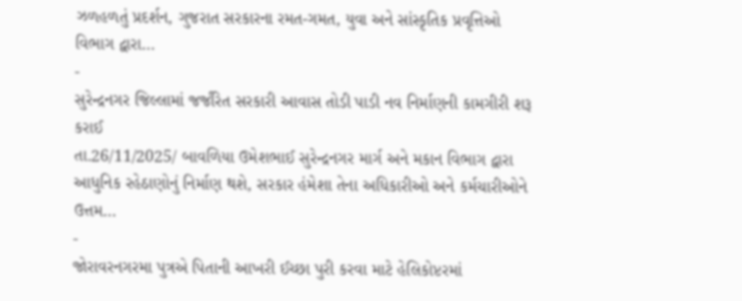ઝળહળતું પ્રદર્શન, ગુજરાત સરકારના રમત-ગમત, યુવા અને સાંસ્કૃતિક પ્રવૃત્તિઓ વિભાગ દ્વારા…
-
સુરેન્દ્રનગર જિલ્લામાં જર્જરિત સરકારી આવાસ તોડી પાડી નવ નિર્માણની કામગીરી શરૂ કરાઈ
તા.26/11/2025/ બાવળિયા ઉમેશભાઈ સુરેન્દ્રનગર માર્ગ અને મકાન વિભાગ દ્વારા આધુનિક રહેઠાણોનું નિર્માણ થશે, સરકાર હંમેશા તેના અધિકારીઓ અને કર્મચારીઓને ઉત્તમ…
-
જોરાવરનગરમા પુત્રએ પિતાની આખરી ઈચ્છા પુરી કરવા માટે હેલિકોપ્ટરમાં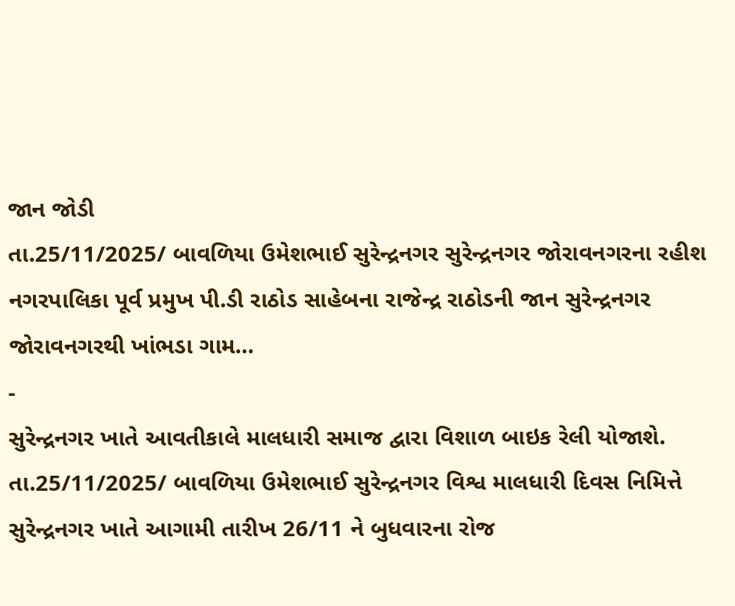જાન જોડી
તા.25/11/2025/ બાવળિયા ઉમેશભાઈ સુરેન્દ્રનગર સુરેન્દ્રનગર જોરાવનગરના રહીશ નગરપાલિકા પૂર્વ પ્રમુખ પી.ડી રાઠોડ સાહેબના રાજેન્દ્ર રાઠોડની જાન સુરેન્દ્રનગર જોરાવનગરથી ખાંભડા ગામ…
-
સુરેન્દ્રનગર ખાતે આવતીકાલે માલધારી સમાજ દ્વારા વિશાળ બાઇક રેલી યોજાશે.
તા.25/11/2025/ બાવળિયા ઉમેશભાઈ સુરેન્દ્રનગર વિશ્વ માલધારી દિવસ નિમિત્તે સુરેન્દ્રનગર ખાતે આગામી તારીખ 26/11 ને બુધવારના રોજ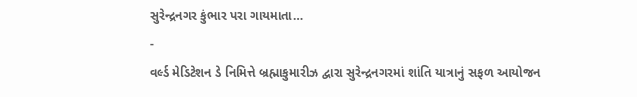સુરેન્દ્રનગર કુંભાર પરા ગાયમાતા…
-
વર્લ્ડ મેડિટેશન ડે નિમિત્તે બ્રહ્માકુમારીઝ દ્વારા સુરેન્દ્રનગરમાં શાંતિ યાત્રાનું સફળ આયોજન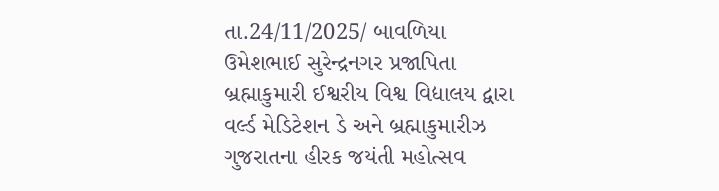તા.24/11/2025/ બાવળિયા ઉમેશભાઈ સુરેન્દ્રનગર પ્રજાપિતા બ્રહ્માકુમારી ઈશ્વરીય વિશ્વ વિદ્યાલય દ્વારા વર્લ્ડ મેડિટેશન ડે અને બ્રહ્માકુમારીઝ ગુજરાતના હીરક જયંતી મહોત્સવ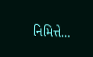નિમિત્તે…